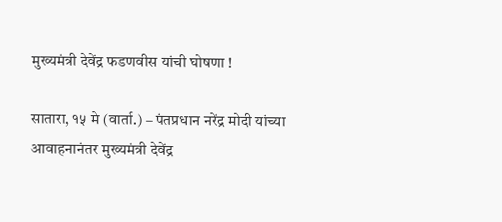मुख्यमंत्री देवेंद्र फडणवीस यांची घोषणा !

सातारा, १५ मे (वार्ता.) – पंतप्रधान नरेंद्र मोदी यांच्या आवाहनानंतर मुख्यमंत्री देवेंद्र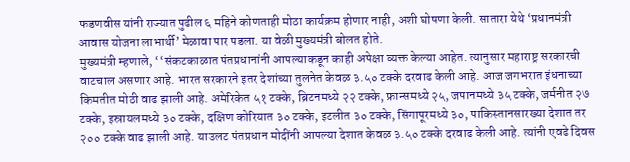फडणवीस यांनी राज्यात पुढील ६ महिने कोणताही मोठा कार्यक्रम होणार नाही, अशी घोषणा केली. सातारा येथे ‘प्रधानमंत्री आवास योजना लाभार्थी’ मेळावा पार पडला. या वेळी मुख्यमंत्री बोलत होते.
मुख्यमंत्री म्हणाले, ‘‘संकटकाळात पंतप्रधानांनी आपल्याकडून काही अपेक्षा व्यक्त केल्या आहेत. त्यानुसार महाराष्ट्र सरकारची वाटचाल असणार आहे. भारत सरकारने इतर देशांच्या तुलनेत केवळ ३.५० टक्के दरवाढ केली आहे. आज जगभरात इंधनाच्या किमतीत मोठी वाढ झाली आहे. अमेरिकेत ५१ टक्के, ब्रिटनमध्ये २२ टक्के, फ्रान्समध्ये २५, जपानमध्ये ३५ टक्के, जर्मनीत २७ टक्के, इस्रायलमध्ये ३० टक्के, दक्षिण कोरियात ३० टक्के, इटलीत ३० टक्के, सिंगापूरमध्ये ३०, पाकिस्तानसारख्या देशात तर २०० टक्के वाढ झाली आहे. याउलट पंतप्रधान मोदींनी आपल्या देशात केवळ ३.५० टक्के दरवाढ केली आहे. त्यांनी एवढे दिवस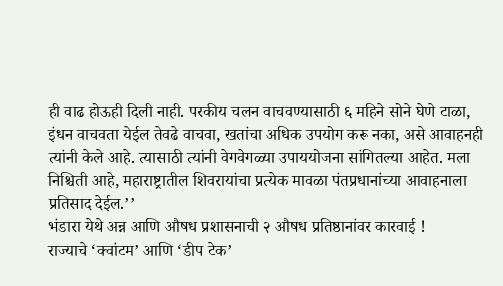ही वाढ होऊही दिली नाही. परकीय चलन वाचवण्यासाठी ६ महिने सोने घेणे टाळा, इंधन वाचवता येईल तेवढे वाचवा, खतांचा अधिक उपयोग करू नका, असे आवाहनही त्यांनी केले आहे. त्यासाठी त्यांनी वेगवेगळ्या उपाययोजना सांगितल्या आहेत. मला निश्चिती आहे, महाराष्ट्रातील शिवरायांचा प्रत्येक मावळा पंतप्रधानांच्या आवाहनाला प्रतिसाद देईल.’’
भंडारा येथे अन्न आणि औषध प्रशासनाची २ औषध प्रतिष्ठानांवर कारवाई !
राज्याचे ‘क्वांटम’ आणि ‘डीप टेक’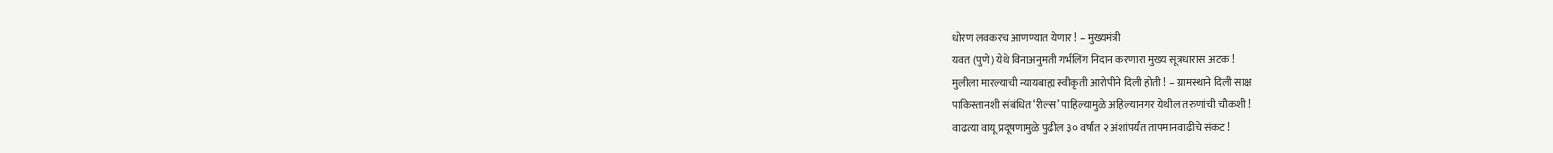धोरण लवकरच आणण्यात येणार ! – मुख्यमंत्री
यवत (पुणे) येथे विनाअनुमती गर्भलिंग निदान करणारा मुख्य सूत्रधारास अटक !
मुलीला मारल्याची न्यायबाह्य स्वीकृती आरोपीने दिली होती ! – ग्रामस्थाने दिली साक्ष
पाकिस्तानशी संबंधित ‘रील्स’ पाहिल्यामुळे अहिल्यानगर येथील तरुणांची चौकशी !
वाढत्या वायू प्रदूषणामुळे पुढील ३० वर्षांत २ अंशांपर्यंत तापमानवाढीचे संकट !